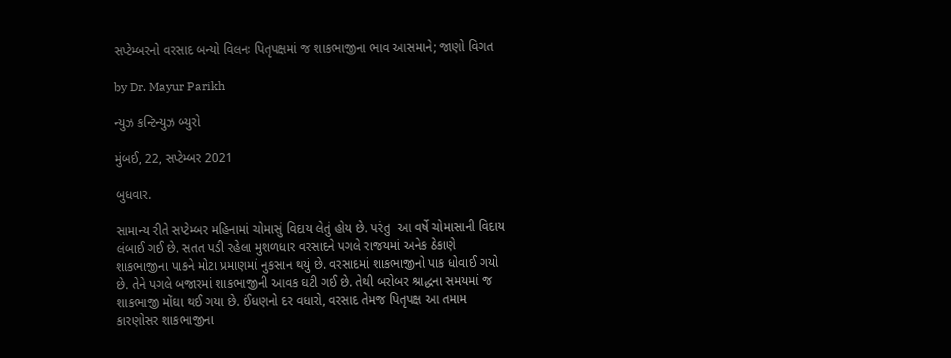સપ્ટેમ્બરનો વરસાદ બન્યો વિલનઃ પિતૃપક્ષમાં જ શાકભાજીના ભાવ આસમાને; જાણો વિગત

by Dr. Mayur Parikh

ન્યુઝ કન્ટિન્યુઝ બ્યુરો

મુંબઈ, 22, સપ્ટેમ્બર 2021

બુધવાર.

સામાન્ય રીતે સપ્ટેમ્બર મહિનામાં ચોમાસું વિદાય લેતું હોય છે. પરંતુ  આ વર્ષે ચોમાસાની વિદાય લંબાઈ ગઈ છે. સતત પડી રહેલા મુશળધાર વરસાદને પગલે રાજયમાં અનેક ઠેકાણે શાકભાજીના પાકને મોટા પ્રમાણમાં નુકસાન થયું છે. વરસાદમાં શાકભાજીનો પાક ધોવાઈ ગયો છે. તેને પગલે બજારમાં શાકભાજીની આવક ઘટી ગઈ છે. તેથી બરોબર શ્રાદ્ધના સમયમાં જ શાકભાજી મોંઘા થઈ ગયા છે. ઈંધણનો દર વધારો, વરસાદ તેમજ પિતૃપક્ષ આ તમામ કારણોસર શાકભાજીના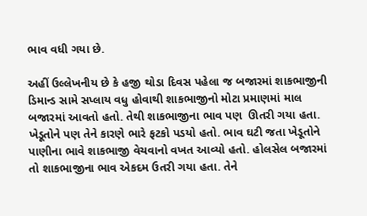ભાવ વધી ગયા છે.

અહીં ઉલ્લેખનીય છે કે હજી થોડા દિવસ પહેલા જ બજારમાં શાકભાજીની ડિમાન્ડ સામે સપ્લાય વધુ હોવાથી શાકભાજીનો મોટા પ્રમાણમાં માલ બજારમાં આવતો હતો. તેથી શાકભાજીના ભાવ પણ  ઊતરી ગયા હતા. ખેડૂતોને પણ તેને કારણે ભારે ફટકો પડયો હતો. ભાવ ઘટી જતા ખેડૂતોને પાણીના ભાવે શાકભાજી વેચવાનો વખત આવ્યો હતો. હોલસેલ બજારમાં તો શાકભાજીના ભાવ એકદમ ઉતરી ગયા હતા. તેને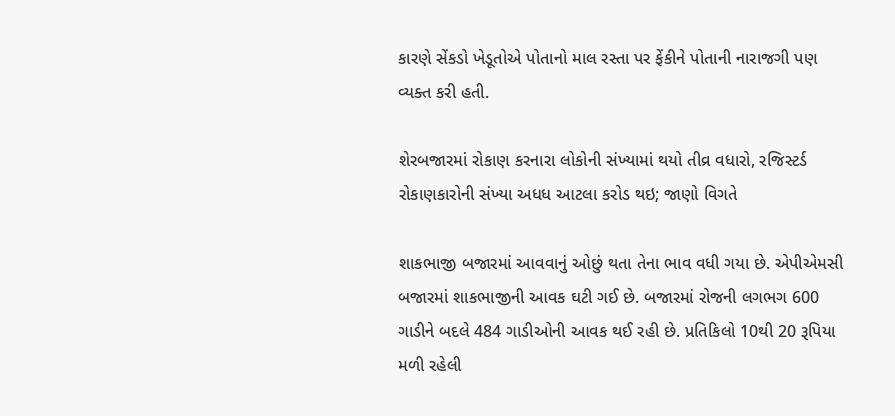કારણે સેંકડો ખેડૂતોએ પોતાનો માલ રસ્તા પર ફેંકીને પોતાની નારાજગી પણ વ્યક્ત કરી હતી.

શેરબજારમાં રોકાણ કરનારા લોકોની સંખ્યામાં થયો તીવ્ર વધારો, રજિસ્ટર્ડ રોકાણકારોની સંખ્યા અધધ આટલા કરોડ થઇ; જાણો વિગતે

શાકભાજી બજારમાં આવવાનું ઓછું થતા તેના ભાવ વધી ગયા છે. એપીએમસી બજારમાં શાકભાજીની આવક ઘટી ગઈ છે. બજારમાં રોજની લગભગ 600 ગાડીને બદલે 484 ગાડીઓની આવક થઈ રહી છે. પ્રતિકિલો 10થી 20 રૂપિયા મળી રહેલી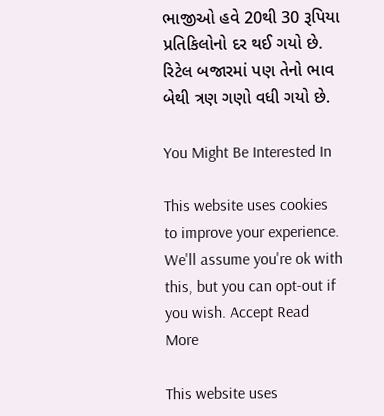ભાજીઓ હવે 20થી 30 રૂપિયા પ્રતિકિલોનો દર થઈ ગયો છે. રિટેલ બજારમાં પણ તેનો ભાવ બેથી ત્રણ ગણો વધી ગયો છે.

You Might Be Interested In

This website uses cookies to improve your experience. We'll assume you're ok with this, but you can opt-out if you wish. Accept Read More

This website uses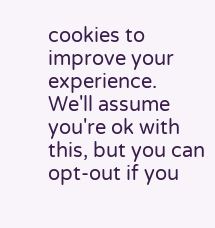cookies to improve your experience. We'll assume you're ok with this, but you can opt-out if you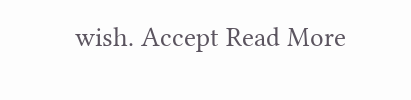wish. Accept Read More